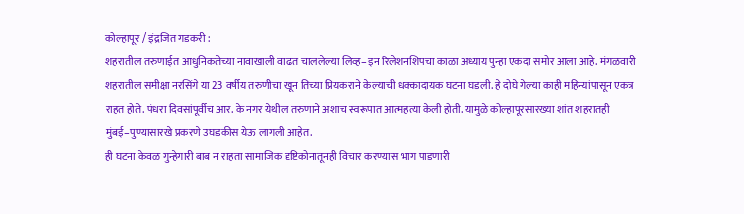कोल्हापूर / इंद्रजित गडकरी :
शहरातील तरुणाईत आधुनिकतेच्या नावाखाली वाढत चाललेल्या लिव्ह–इन रिलेशनशिपचा काळा अध्याय पुन्हा एकदा समोर आला आहे. मंगळवारी शहरातील समीक्षा नरसिंगे या 23 वर्षीय तरुणीचा खून तिच्या प्रियकराने केल्याची धक्कादायक घटना घडली. हे दोघे गेल्या काही महिन्यांपासून एकत्र राहत होते. पंधरा दिवसांपूर्वीच आर. के नगर येथील तरुणाने अशाच स्वरूपात आत्महत्या केली होती. यामुळे कोल्हापूरसारख्या शांत शहरातही मुंबई–पुण्यासारखे प्रकरणे उघडकीस येऊ लागली आहेत.
ही घटना केवळ गुन्हेगारी बाब न राहता सामाजिक दृष्टिकोनातूनही विचार करण्यास भाग पाडणारी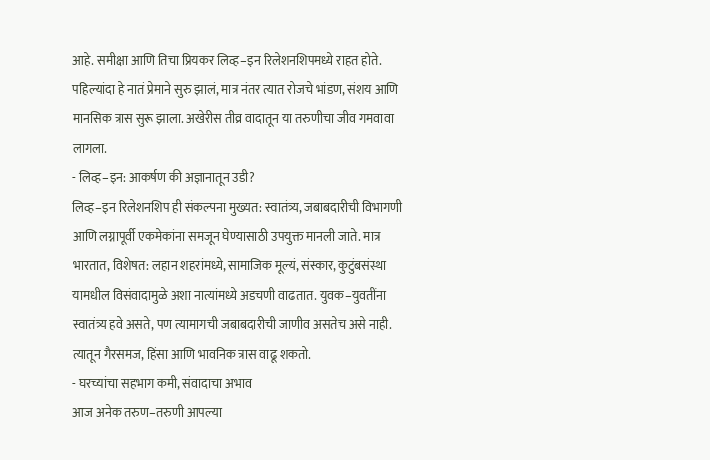आहे. समीक्षा आणि तिचा प्रियकर लिव्ह–इन रिलेशनशिपमध्ये राहत होते. पहिल्यांदा हे नातं प्रेमाने सुरु झालं, मात्र नंतर त्यात रोजचे भांडण, संशय आणि मानसिक त्रास सुरू झाला. अखेरीस तीव्र वादातून या तरुणीचा जीव गमवावा लागला.
- लिव्ह–इन: आकर्षण की अज्ञानातून उडी?
लिव्ह–इन रिलेशनशिप ही संकल्पना मुख्यत: स्वातंत्र्य, जबाबदारीची विभागणी आणि लग्नापूर्वी एकमेकांना समजून घेण्यासाठी उपयुक्त मानली जाते. मात्र भारतात, विशेषत: लहान शहरांमध्ये, सामाजिक मूल्यं, संस्कार, कुटुंबसंस्था यामधील विसंवादामुळे अशा नात्यांमध्ये अडचणी वाढतात. युवक–युवतींना स्वातंत्र्य हवे असते, पण त्यामागची जबाबदारीची जाणीव असतेच असे नाही. त्यातून गैरसमज, हिंसा आणि भावनिक त्रास वाढू शकतो.
- घरच्यांचा सहभाग कमी, संवादाचा अभाव
आज अनेक तरुण–तरुणी आपल्या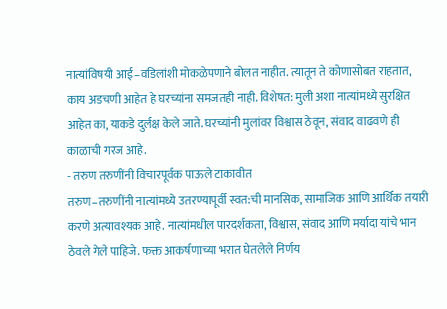नात्यांविषयी आई–वडिलांशी मोकळेपणाने बोलत नाहीत. त्यातून ते कोणासोबत राहतात, काय अडचणी आहेत हे घरच्यांना समजतही नाही. विशेषत: मुली अशा नात्यांमध्ये सुरक्षित आहेत का, याकडे दुर्लक्ष केले जाते. घरच्यांनी मुलांवर विश्वास ठेवून, संवाद वाढवणे ही काळाची गरज आहे.
- तरुण तरुणींनी विचारपूर्वक पाऊले टाकावीत
तरुण–तरुणींनी नात्यांमध्ये उतरण्यापूर्वी स्वत:ची मानसिक, सामाजिक आणि आर्थिक तयारी करणे अत्यावश्यक आहे. नात्यांमधील पारदर्शकता, विश्वास, संवाद आणि मर्यादा यांचे भान ठेवले गेले पाहिजे. फक्त आकर्षणाच्या भरात घेतलेले निर्णय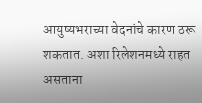आयुष्यभराच्या वेदनांचे कारण ठरू शकतात. अशा रिलेशनमध्ये राहत असताना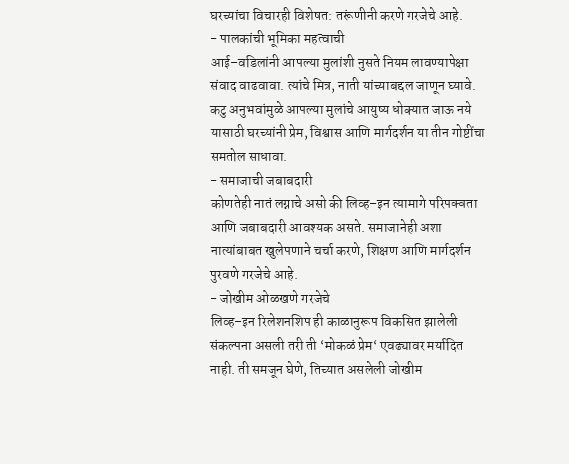घरच्यांचा विचारही विशेषत: तरूंणीनी करणे गरजेचे आहे.
- पालकांची भूमिका महत्वाची
आई–वडिलांनी आपल्या मुलांशी नुसते नियम लावण्यापेक्षा संवाद वाढवावा. त्यांचे मित्र, नाती यांच्याबद्दल जाणून घ्यावे. कटु अनुभवांमुळे आपल्या मुलांचे आयुष्य धोक्यात जाऊ नये यासाठी घरच्यांनी प्रेम, विश्वास आणि मार्गदर्शन या तीन गोष्टींचा समतोल साधावा.
- समाजाची जबाबदारी
कोणतेही नातं लग्नाचे असो की लिव्ह–इन त्यामागे परिपक्वता आणि जबाबदारी आवश्यक असते. समाजानेही अशा नात्यांबाबत खुलेपणाने चर्चा करणे, शिक्षण आणि मार्गदर्शन पुरवणे गरजेचे आहे.
- जोखीम ओळखणे गरजेचे
लिव्ह–इन रिलेशनशिप ही काळानुरूप विकसित झालेली संकल्पना असली तरी ती ‘मोकळं प्रेम‘ एवढ्यावर मर्यादित नाही. ती समजून घेणे, तिच्यात असलेली जोखीम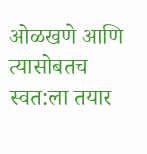ओळखणे आणि त्यासोबतच स्वत:ला तयार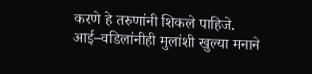करणे हे तरुणांनी शिकले पाहिजे. आई–वडिलांनीही मुलांशी खुल्या मनाने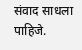संवाद साधला पाहिजे.